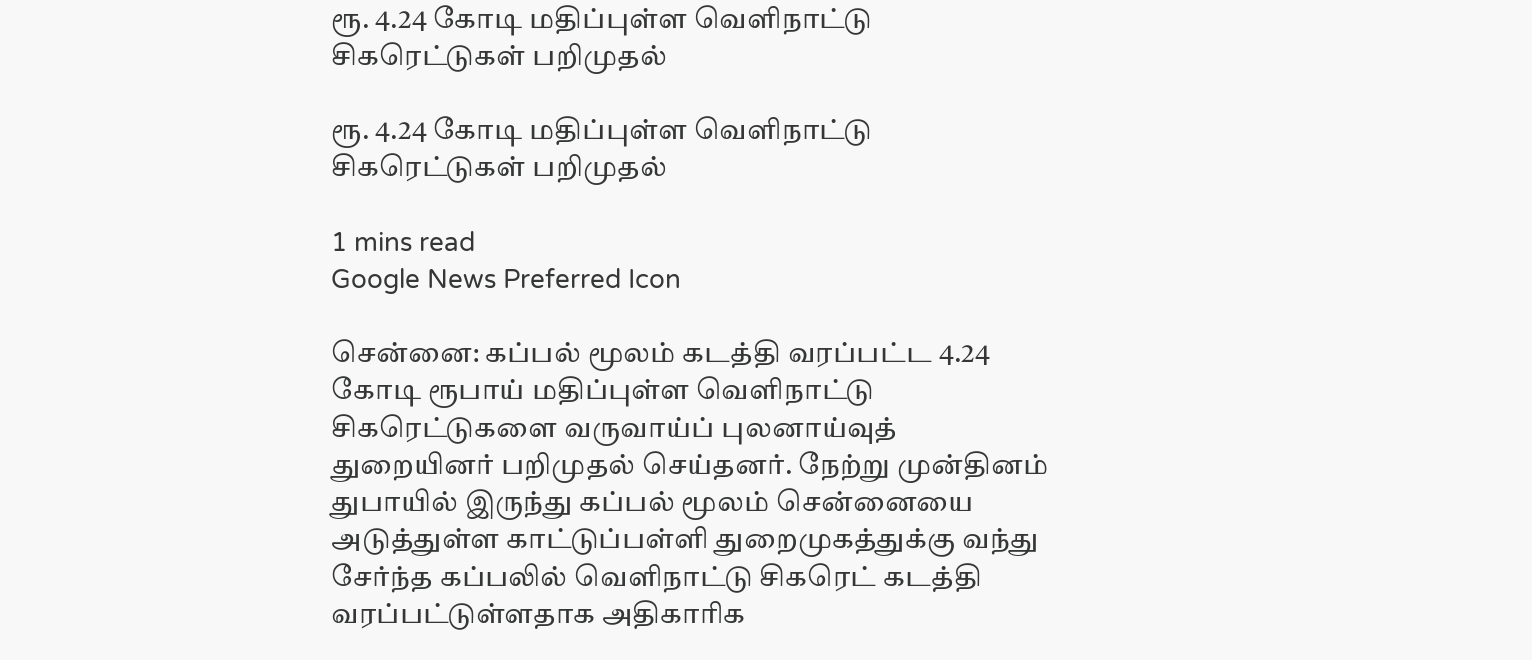ரூ. 4.24 கோடி மதிப்புள்ள வெளிநாட்டு சிகரெட்டுகள் பறிமுதல்

ரூ. 4.24 கோடி மதிப்புள்ள வெளிநாட்டு சிகரெட்டுகள் பறிமுதல்

1 mins read
Google News Preferred Icon

சென்னை: கப்பல் மூலம் கடத்தி வரப்பட்ட 4.24 கோடி ரூபாய் மதிப்புள்ள வெளிநாட்டு சிகரெட்டுகளை வருவாய்ப் புலனாய்வுத் துறையினர் பறிமுதல் செய்தனர். நேற்று முன்தினம் துபாயில் இருந்து கப்பல் மூலம் சென்னையை அடுத்துள்ள காட்டுப்பள்ளி துறைமுகத்துக்கு வந்து சேர்ந்த கப்பலில் வெளிநாட்டு சிகரெட் கடத்தி வரப்பட்டுள்ளதாக அதிகாரிக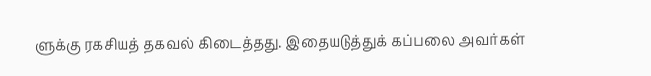ளுக்கு ரகசியத் தகவல் கிடைத்தது. இதையடுத்துக் கப்பலை அவர்கள்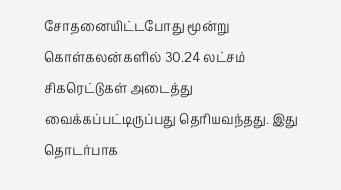சோதனையிட்டபோது மூன்று கொள்கலன்களில் 30.24 லட்சம் சிகரெட்டுகள் அடைத்து வைக்கப்பட்டிருப்பது தெரியவந்தது. இது தொடர்பாக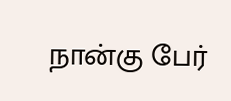நான்கு பேர்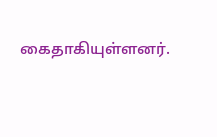கைதாகியுள்ளனர்.